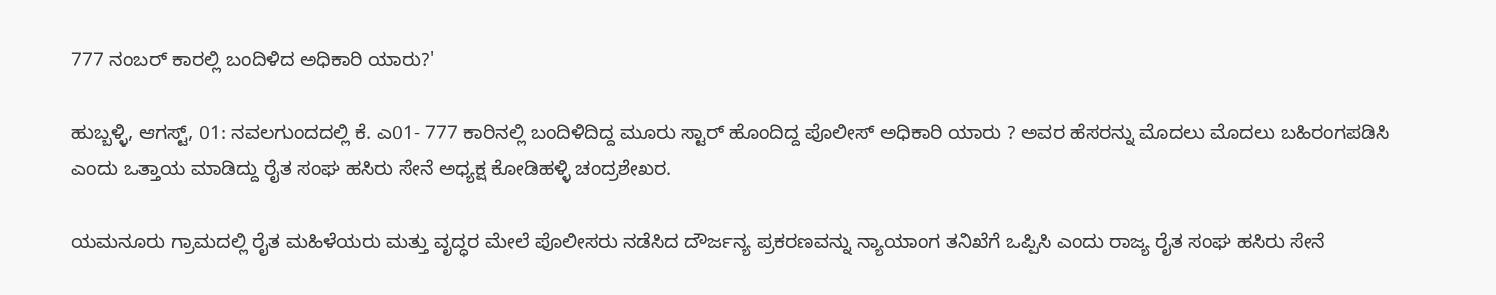777 ನಂಬರ್ ಕಾರಲ್ಲಿ ಬಂದಿಳಿದ ಅಧಿಕಾರಿ ಯಾರು?'

ಹುಬ್ಬಳ್ಳಿ, ಆಗಸ್ಟ್, 01: ನವಲಗುಂದದಲ್ಲಿ ಕೆ. ಎ01- 777 ಕಾರಿನಲ್ಲಿ ಬಂದಿಳಿದಿದ್ದ ಮೂರು ಸ್ಟಾರ್ ಹೊಂದಿದ್ದ ಪೊಲೀಸ್ ಅಧಿಕಾರಿ ಯಾರು ? ಅವರ ಹೆಸರನ್ನು ಮೊದಲು ಮೊದಲು ಬಹಿರಂಗಪಡಿಸಿ ಎಂದು ಒತ್ತಾಯ ಮಾಡಿದ್ದು ರೈತ ಸಂಘ ಹಸಿರು ಸೇನೆ ಅಧ್ಯಕ್ಷ ಕೋಡಿಹಳ್ಳಿ ಚಂದ್ರಶೇಖರ.

ಯಮನೂರು ಗ್ರಾಮದಲ್ಲಿ ರೈತ ಮಹಿಳೆಯರು ಮತ್ತು ವೃದ್ಧರ ಮೇಲೆ ಪೊಲೀಸರು ನಡೆಸಿದ ದೌರ್ಜನ್ಯ ಪ್ರಕರಣವನ್ನು ನ್ಯಾಯಾಂಗ ತನಿಖೆಗೆ ಒಪ್ಪಿಸಿ ಎಂದು ರಾಜ್ಯ ರೈತ ಸಂಘ ಹಸಿರು ಸೇನೆ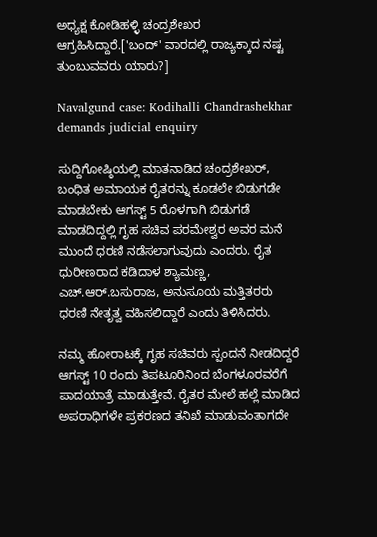ಅಧ್ಯಕ್ಷ ಕೋಡಿಹಳ್ಳಿ ಚಂದ್ರಶೇಖರ ಆಗ್ರಹಿಸಿದ್ದಾರೆ.['ಬಂದ್' ವಾರದಲ್ಲಿ ರಾಜ್ಯಕ್ಕಾದ ನಷ್ಟ ತುಂಬುವವರು ಯಾರು?]

Navalgund case: Kodihalli Chandrashekhar demands judicial enquiry

ಸುದ್ದಿಗೋಷ್ಠಿಯಲ್ಲಿ ಮಾತನಾಡಿದ ಚಂದ್ರಶೇಖರ್, ಬಂಧಿತ ಅಮಾಯಕ ರೈತರನ್ನು ಕೂಡಲೇ ಬಿಡುಗಡೇ ಮಾಡಬೇಕು ಆಗಸ್ಟ್ 5 ರೊಳಗಾಗಿ ಬಿಡುಗಡೆ ಮಾಡದಿದ್ದಲ್ಲಿ ಗೃಹ ಸಚಿವ ಪರಮೇಶ್ವರ ಅವರ ಮನೆ ಮುಂದೆ ಧರಣಿ ನಡೆಸಲಾಗುವುದು ಎಂದರು. ರೈತ ಧುರೀಣರಾದ ಕಡಿದಾಳ ಶ್ಯಾಮಣ್ಣ, ಎಚ್.ಆರ್.ಬಸುರಾಜ, ಅನುಸೂಯ ಮತ್ತಿತರರು ಧರಣಿ ನೇತೃತ್ವ ವಹಿಸಲಿದ್ದಾರೆ ಎಂದು ತಿಳಿಸಿದರು.

ನಮ್ಮ ಹೋರಾಟಕ್ಕೆ ಗೃಹ ಸಚಿವರು ಸ್ಪಂದನೆ ನೀಡದಿದ್ದರೆ ಆಗಸ್ಟ್ 10 ರಂದು ತಿಪಟೂರಿನಿಂದ ಬೆಂಗಳೂರವರೆಗೆ ಪಾದಯಾತ್ರೆ ಮಾಡುತ್ತೇವೆ. ರೈತರ ಮೇಲೆ ಹಲ್ಲೆ ಮಾಡಿದ ಅಪರಾಧಿಗಳೇ ಪ್ರಕರಣದ ತನಿಖೆ ಮಾಡುವಂತಾಗದೇ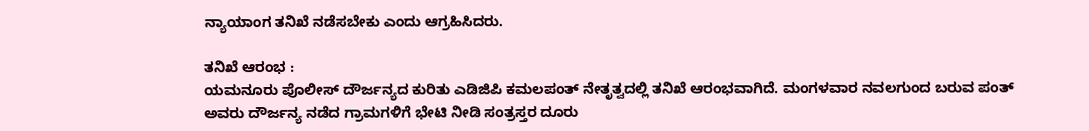ನ್ಯಾಯಾಂಗ ತನಿಖೆ ನಡೆಸಬೇಕು ಎಂದು ಆಗ್ರಹಿಸಿದರು.

ತನಿಖೆ ಆರಂಭ :
ಯಮನೂರು ಪೊಲೀಸ್ ದೌರ್ಜನ್ಯದ ಕುರಿತು ಎಡಿಜಿಪಿ ಕಮಲಪಂತ್ ನೇತೃತ್ವದಲ್ಲಿ ತನಿಖೆ ಆರಂಭವಾಗಿದೆ. ಮಂಗಳವಾರ ನವಲಗುಂದ ಬರುವ ಪಂತ್ ಅವರು ದೌರ್ಜನ್ಯ ನಡೆದ ಗ್ರಾಮಗಳಿಗೆ ಭೇಟಿ ನೀಡಿ ಸಂತ್ರಸ್ತರ ದೂರು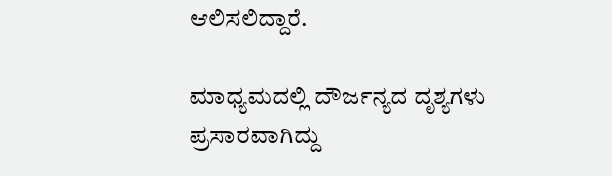ಆಲಿಸಲಿದ್ದಾರೆ.

ಮಾಧ್ಯಮದಲ್ಲಿ ದೌರ್ಜನ್ಯದ ದೃಶ್ಯಗಳು ಪ್ರಸಾರವಾಗಿದ್ದು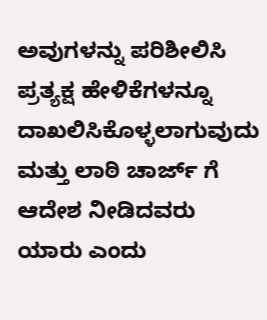ಅವುಗಳನ್ನು ಪರಿಶೀಲಿಸಿ ಪ್ರತ್ಯಕ್ಷ ಹೇಳಿಕೆಗಳನ್ನೂ ದಾಖಲಿಸಿಕೊಳ್ಳಲಾಗುವುದು ಮತ್ತು ಲಾಠಿ ಚಾರ್ಜ್ ಗೆ ಆದೇಶ ನೀಡಿದವರು ಯಾರು ಎಂದು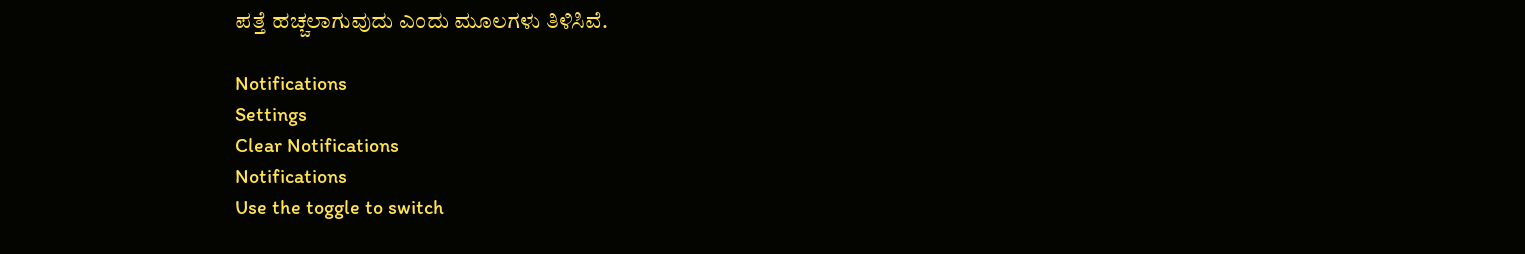ಪತ್ತೆ ಹಚ್ಚಲಾಗುವುದು ಎಂದು ಮೂಲಗಳು ತಿಳಿಸಿವೆ.

Notifications
Settings
Clear Notifications
Notifications
Use the toggle to switch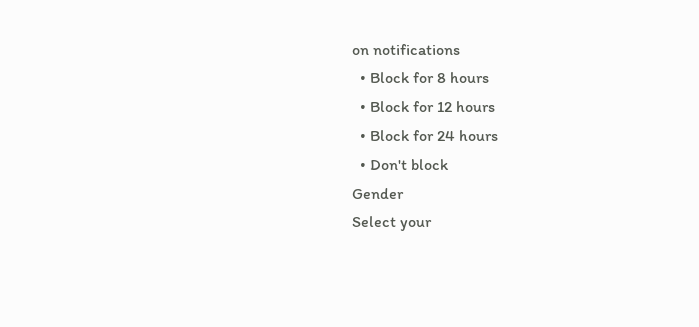on notifications
  • Block for 8 hours
  • Block for 12 hours
  • Block for 24 hours
  • Don't block
Gender
Select your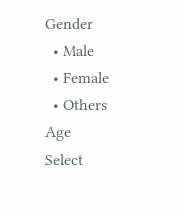Gender
  • Male
  • Female
  • Others
Age
Select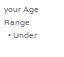your Age Range
  • Under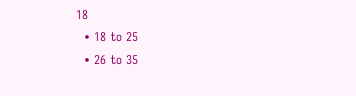18
  • 18 to 25
  • 26 to 35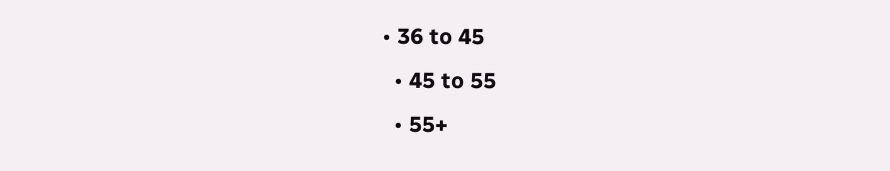• 36 to 45
  • 45 to 55
  • 55+